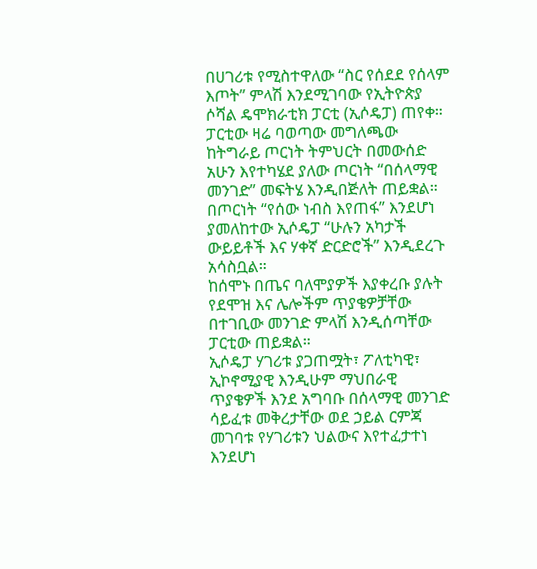በሀገሪቱ የሚስተዋለው “ስር የሰደደ የሰላም እጦት” ምላሽ እንደሚገባው የኢትዮጵያ ሶሻል ዴሞክራቲክ ፓርቲ (ኢሶዴፓ) ጠየቀ።
ፓርቲው ዛሬ ባወጣው መግለጫው ከትግራይ ጦርነት ትምህርት በመውሰድ አሁን እየተካሄደ ያለው ጦርነት “በሰላማዊ መንገድ” መፍትሄ እንዲበጅለት ጠይቋል።
በጦርነት “የሰው ነብስ እየጠፋ” እንደሆነ ያመለከተው ኢሶዴፓ “ሁሉን አካታች ውይይቶች እና ሃቀኛ ድርድሮች” እንዲደረጉ አሳስቧል።
ከሰሞኑ በጤና ባለሞያዎች እያቀረቡ ያሉት የደሞዝ እና ሌሎችም ጥያቄዎቻቸው በተገቢው መንገድ ምላሽ እንዲሰጣቸው ፓርቲው ጠይቋል።
ኢሶዴፓ ሃገሪቱ ያጋጠሟት፣ ፖለቲካዊ፣ ኢኮኖሚያዊ እንዲሁም ማህበራዊ ጥያቄዎች እንደ አግባቡ በሰላማዊ መንገድ ሳይፈቱ መቅረታቸው ወደ ኃይል ርምጃ መገባቱ የሃገሪቱን ህልውና እየተፈታተነ እንደሆነ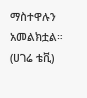ማስተዋሉን አመልክቷል።
(ሀገሬ ቴቪ)